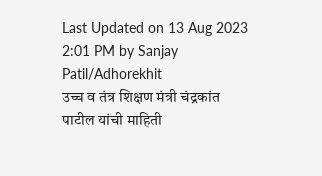Last Updated on 13 Aug 2023 2:01 PM by Sanjay Patil/Adhorekhit
उच्च व तंत्र शिक्षण मंत्री चंद्रकांत पाटील यांची माहिती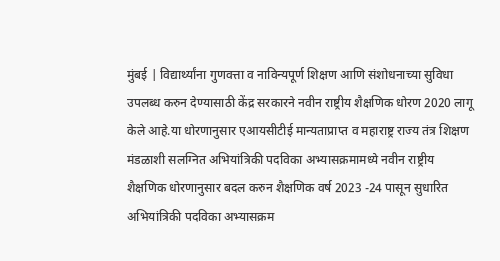मुंबई | विद्यार्थ्यांना गुणवत्ता व नाविन्यपूर्ण शिक्षण आणि संशोधनाच्या सुविधा उपलब्ध करुन देण्यासाठी केंद्र सरकारने नवीन राष्ट्रीय शैक्षणिक धोरण 2020 लागू केले आहे.या धोरणानुसार एआयसीटीई मान्यताप्राप्त व महाराष्ट्र राज्य तंत्र शिक्षण मंडळाशी सलग्नित अभियांत्रिकी पदविका अभ्यासक्रमामध्ये नवीन राष्ट्रीय शैक्षणिक धोरणानुसार बदल करुन शैक्षणिक वर्ष 2023 -24 पासून सुधारित अभियांत्रिकी पदविका अभ्यासक्रम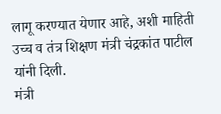लागू करण्यात येणार आहे, अशी माहिती उच्च व तंत्र शिक्षण मंत्री चंद्रकांत पाटील यांनी दिली.
मंत्री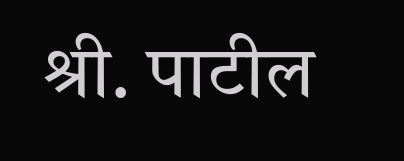श्री. पाटील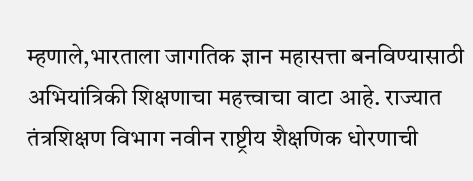म्हणाले,भारताला जागतिक ज्ञान महासत्ता बनविण्यासाठी अभियांत्रिकी शिक्षणाचा महत्त्वाचा वाटा आहे. राज्यात तंत्रशिक्षण विभाग नवीन राष्ट्रीय शैक्षणिक धोरणाची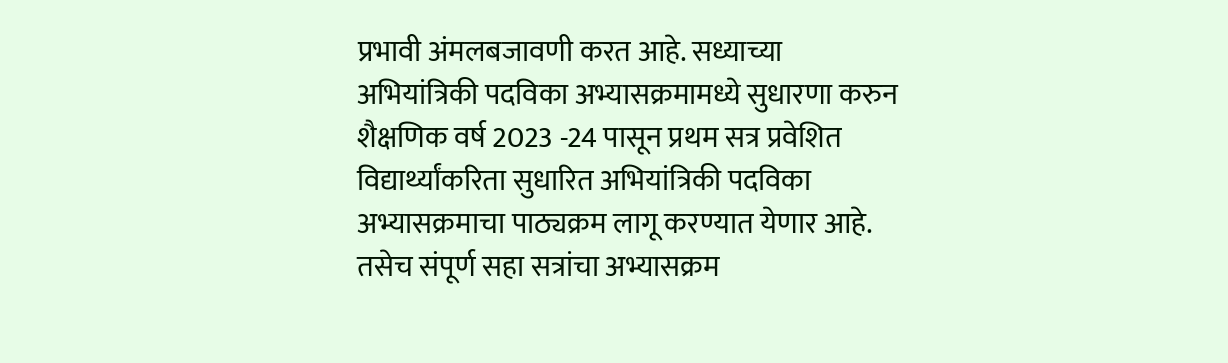प्रभावी अंमलबजावणी करत आहे. सध्याच्या अभियांत्रिकी पदविका अभ्यासक्रमामध्ये सुधारणा करुन शैक्षणिक वर्ष 2023 -24 पासून प्रथम सत्र प्रवेशित विद्यार्थ्यांकरिता सुधारित अभियांत्रिकी पदविका अभ्यासक्रमाचा पाठ्यक्रम लागू करण्यात येणार आहे. तसेच संपूर्ण सहा सत्रांचा अभ्यासक्रम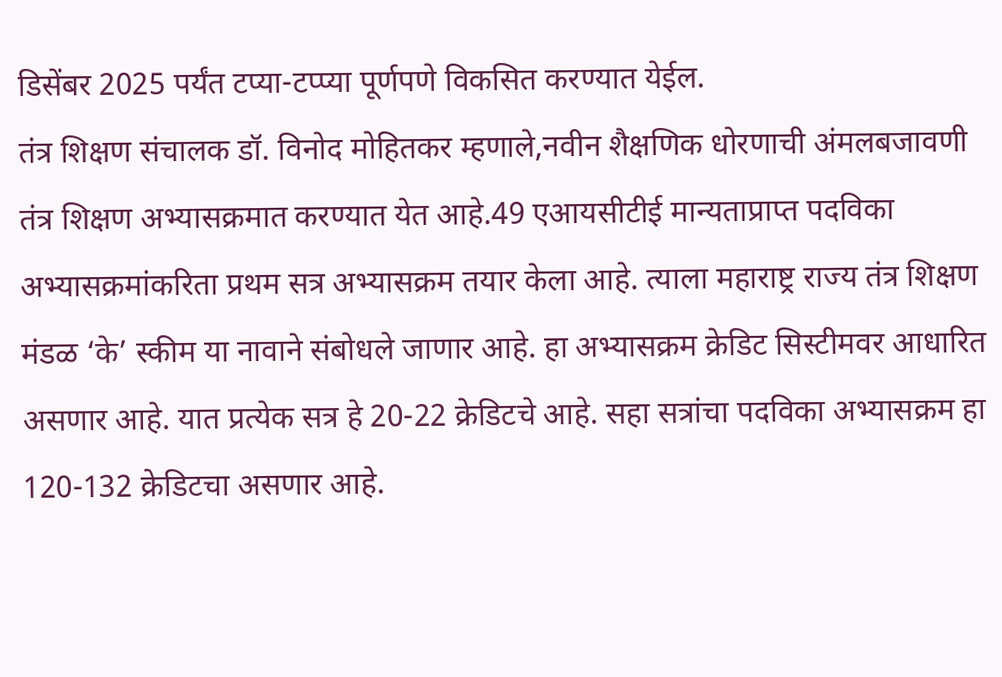डिसेंबर 2025 पर्यंत टप्या-टप्प्या पूर्णपणे विकसित करण्यात येईल.
तंत्र शिक्षण संचालक डॉ. विनोद मोहितकर म्हणाले,नवीन शैक्षणिक धोरणाची अंमलबजावणी तंत्र शिक्षण अभ्यासक्रमात करण्यात येत आहे.49 एआयसीटीई मान्यताप्राप्त पदविका अभ्यासक्रमांकरिता प्रथम सत्र अभ्यासक्रम तयार केला आहे. त्याला महाराष्ट्र राज्य तंत्र शिक्षण मंडळ ‘के’ स्कीम या नावाने संबोधले जाणार आहे. हा अभ्यासक्रम क्रेडिट सिस्टीमवर आधारित असणार आहे. यात प्रत्येक सत्र हे 20-22 क्रेडिटचे आहे. सहा सत्रांचा पदविका अभ्यासक्रम हा 120-132 क्रेडिटचा असणार आहे.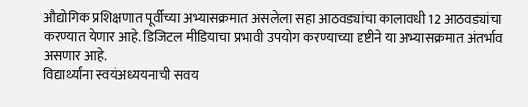औद्योगिक प्रशिक्षणात पूर्वीच्या अभ्यासक्रमात असलेला सहा आठवड्यांचा कालावधी 12 आठवड्यांचा करण्यात येणार आहे. डिजिटल मीडियाचा प्रभावी उपयोग करण्याच्या दृष्टीने या अभ्यासक्रमात अंतर्भाव असणार आहे.
विद्यार्थ्यांना स्वयंअध्ययनाची सवय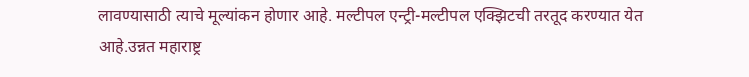लावण्यासाठी त्याचे मूल्यांकन होणार आहे. मल्टीपल एन्ट्री-मल्टीपल एक्झिटची तरतूद करण्यात येत आहे.उन्नत महाराष्ट्र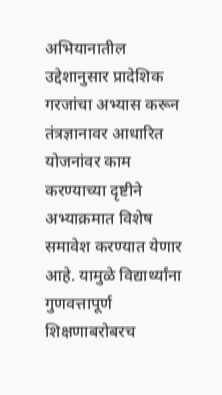अभियानातील उद्देशानुसार प्रादेशिक गरजांचा अभ्यास करून तंत्रज्ञानावर आधारित योजनांवर काम करण्याच्या दृष्टीने अभ्याक्रमात विशेष समावेश करण्यात येणार आहे. यामुळे विद्यार्थ्यांना गुणवत्तापूर्ण शिक्षणाबरोबरच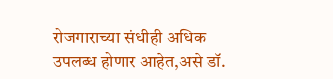रोजगाराच्या संधीही अधिक उपलब्ध होणार आहेत,असे डॉ.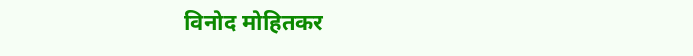विनोद मोहितकर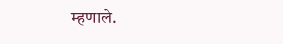म्हणाले.